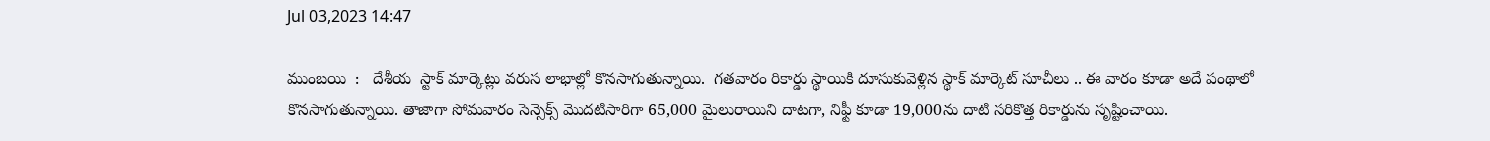Jul 03,2023 14:47

ముంబయి  :   దేశీయ  స్టాక్‌ మార్కెట్లు వరుస లాభాల్లో కొనసాగుతున్నాయి.  గతవారం రికార్డు స్థాయికి దూసుకువెళ్లిన స్థాక్‌ మార్కెట్‌ సూచీలు .. ఈ వారం కూడా అదే పంథాలో కొనసాగుతున్నాయి. తాజాగా సోమవారం సెన్సెక్స్‌ మొదటిసారిగా 65,000 మైలురాయిని దాటగా, నిఫ్టీ కూడా 19,000ను దాటి సరికొత్త రికార్డును సృష్టించాయి.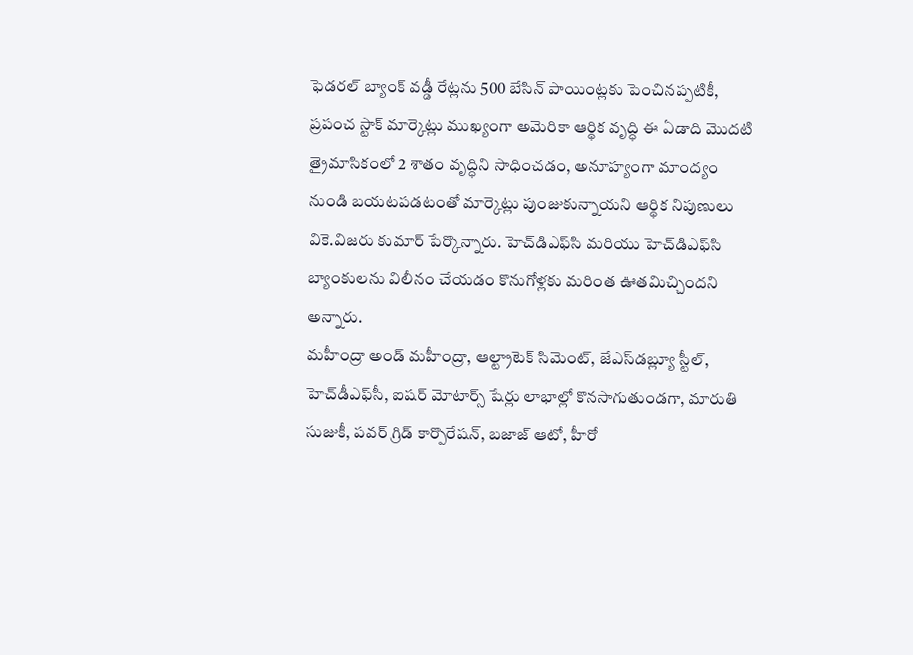ఫెడరల్‌ బ్యాంక్‌ వడ్డీ రేట్లను 500 బేసిన్‌ పాయింట్లకు పెంచినప్పటికీ,   ప్రపంచ స్టాక్‌ మార్కెట్లు ముఖ్యంగా అమెరికా ఆర్థిక వృద్ధి ఈ ఏడాది మొదటి త్రైమాసికంలో 2 శాతం వృద్ధిని సాధించడం, అనూహ్యంగా మాంద్యం నుండి బయటపడటంతో మార్కెట్లు పుంజుకున్నాయని ఆర్థిక నిపుణులు వికె.విజరు కుమార్‌ పేర్కొన్నారు. హెచ్‌డిఎఫ్‌సి మరియు హెచ్‌డిఎఫ్‌సి బ్యాంకులను విలీనం చేయడం కొనుగోళ్లకు మరింత ఊతమిచ్చిందని అన్నారు.
మహీంద్రా అండ్‌ మహీంద్రా, ఆల్ట్రాటెక్‌ సిమెంట్‌, జేఎస్‌డబ్ల్యూ స్టీల్‌, హెచ్‌డీఎఫ్‌సీ, ఐషర్‌ మోటార్స్‌ షేర్లు లాభాల్లో కొనసాగుతుండగా, మారుతి సుజుకీ, పవర్‌ గ్రిడ్‌ కార్పొరేషన్‌, బజాజ్‌ ఆటో, హీరో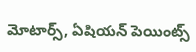మోటార్స్‌, ఏషియన్‌ పెయింట్స్‌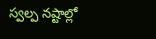స్వల్ప నష్టాల్లో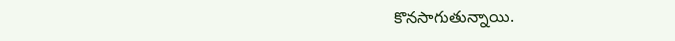కొనసాగుతున్నాయి.